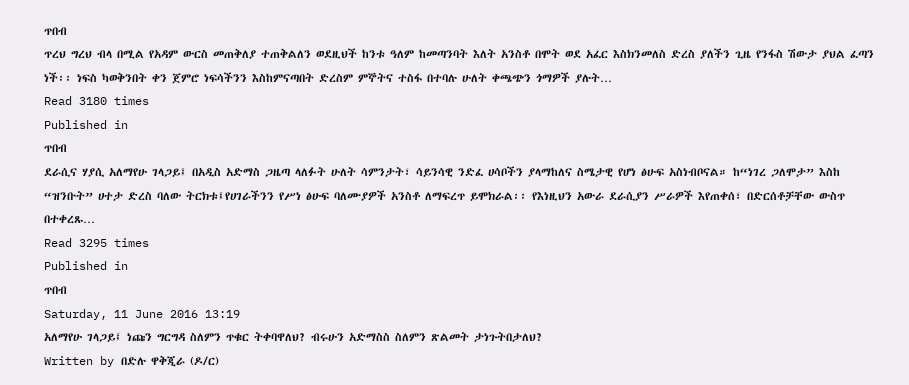ጥበብ
ጥረህ ግረህ ብላ በሚል የአዳም ውርስ መጠቅለያ ተጠቅልለን ወደዚህች ከንቱ ዓለም ከመጣንባት እለት አንስቶ በሞት ወደ አፈር እስክንመለስ ድረስ ያለችን ጊዜ የንፋስ ሽውታ ያህል ፈጣን ነች፡፡ ነፍስ ካወቅንበት ቀን ጀምሮ ነፍሳችንን እስከምናጣበት ድረስም ምኞትና ተስፋ በተባሉ ሁለት ቀጫጭን ጎማዎች ያሉት…
Read 3180 times
Published in
ጥበብ
ደራሲና ሃያሲ አለማየሁ ገላጋይ፤ በአዲስ አድማስ ጋዜጣ ላለፉት ሁለት ሳምንታት፣ ሳይንሳዊ ንድፈ ሀሳቦችን ያላማከለና ስሜታዊ የሆነ ፅሁፍ አስነብቦናል። ከ“ነገረ ጋለሞታ” እስከ “ዝንቡት” ሀተታ ድረስ ባለው ትርክቱ፤የሀገራችንን የሥነ ፅሁፍ ባለሙያዎች አንስቶ ለማፍረጥ ይሞክራል፡፡ የእነዚህን አውራ ደራሲያን ሥራዎች እየጠቀሰ፣ በድርሰቶቻቸው ውስጥ በተቀረጹ…
Read 3295 times
Published in
ጥበብ
Saturday, 11 June 2016 13:19
አለማየሁ ገላጋይ፤ ነጩን ግርግዳ ስለምን ጥቁር ትቀባዋለህ? ብሩሁን አድማስስ ስለምን ጽልመት ታነጉትበታለህ?
Written by በድሉ ዋቅጂራ (ዶ/ር)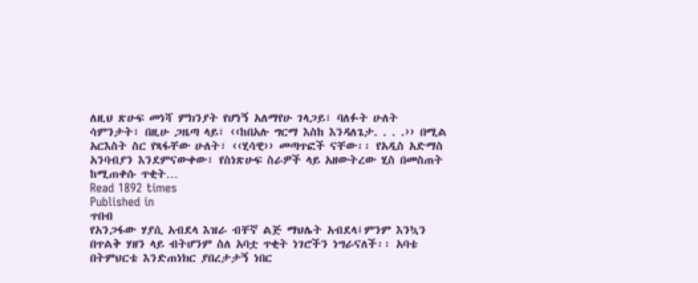ለዚህ ጽሁፍ መነሻ ምክንያት የሆነኝ አለማየሁ ገላጋይ፣ ባለፉት ሁለት ሳምንታት፣ በዚሁ ጋዜጣ ላይ፣ ‹‹ከበአሉ ግርማ እስከ እንዳለጌታ. . . .›› በሚል አርእስት ስር የጻፋቸው ሁለት፣ ‹‹ሂሳዊ›› መጣጥፎች ናቸው፡፡ የአዲስ አድማስ አንባብያን እንደምናውቀው፣ የስነጽሁፍ ስራዎች ላይ አዘውትረው ሂስ በመስጠት ከሚጠቀሱ ጥቂት…
Read 1892 times
Published in
ጥበብ
የአንጋፋው ሃያሲ አብደላ እዝራ ብቸኛ ልጅ ማህሌት አብደላ፤ምንም እንኳን በጥልቅ ሃዘን ላይ ብትሆንም ስለ አባቷ ጥቂት ነገሮችን ነግራናለች፡፡ አባቴ በትምህርቴ እንድጠነክር ያበረታታኝ ነበር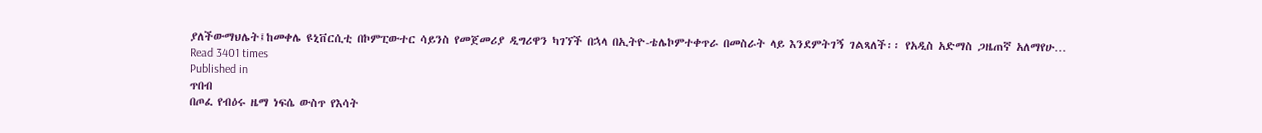ያለችውማህሌት፤ከመቀሌ ዩኒቨርሲቲ በኮምፒውተር ሳይንስ የመጀመሪያ ዲግሪዋን ካገኘች በኋላ በኢትዮ-ቴሌኮምተቀጥራ በመስራት ላይ እንደምትገኝ ገልጻለች፡፡ የአዲስ አድማስ ጋዜጠኛ አለማየሁ…
Read 3401 times
Published in
ጥበብ
በጦፈ የብዕሩ ዜማ ነፍሴ ውስጥ የእሳት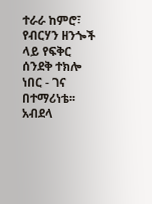ተራራ ከምሮ፣ የብርሃን ዘንጐች ላይ የፍቅር ሰንደቅ ተክሎ ነበር - ገና በተማሪነቴ፡፡ አብደላ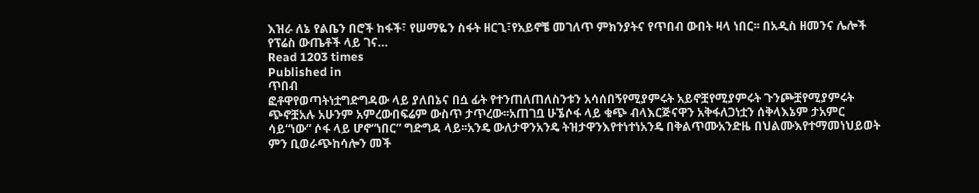እዝራ ለኔ የልቤን በሮች ከፋች፣ የሠማዬን ስፋት ዘርጊ፣የአይኖቼ መገለጥ ምክንያትና የጥበብ ውበት ዛላ ነበር፡፡ በአዲስ ዘመንና ሌሎች የፕሬስ ውጤቶች ላይ ገና…
Read 1203 times
Published in
ጥበብ
ፎቶዋየወጣትነቷግድግዳው ላይ ያለበኔና በሷ ፊት የተንጠለጠለስንቱን አሳሰበኝየሚያምሩት አይኖቿየሚያምሩት ጉንጮቿየሚያምሩት ጭኖቿአሉ አሁንም አምረውበፍሬም ውስጥ ታጥረው፡፡አጠገቧ ሁኜሶፋ ላይ ቁጭ ብላእርጅናዋን አቅፋለጋነቷን ሰቅላእኔም ታአምር ሳይ“ነው” ሶፋ ላይ ሆኖ“ነበር” ግድግዳ ላይ፡፡አንዴ ውለታዋንአንዴ ትዝታዋንእየተነተነአንዴ በቅልጥሙአንድዜ በህልሙእየተማመነህይወት ምን ቢወራጭከሳሎን መች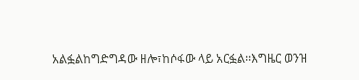አልፏልከግድግዳው ዘሎ፣ከሶፋው ላይ አርፏል፡፡እግዜር ወንዝ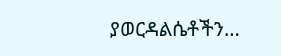ያወርዳልሴቶችን…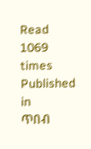Read 1069 times
Published in
ጥበብ